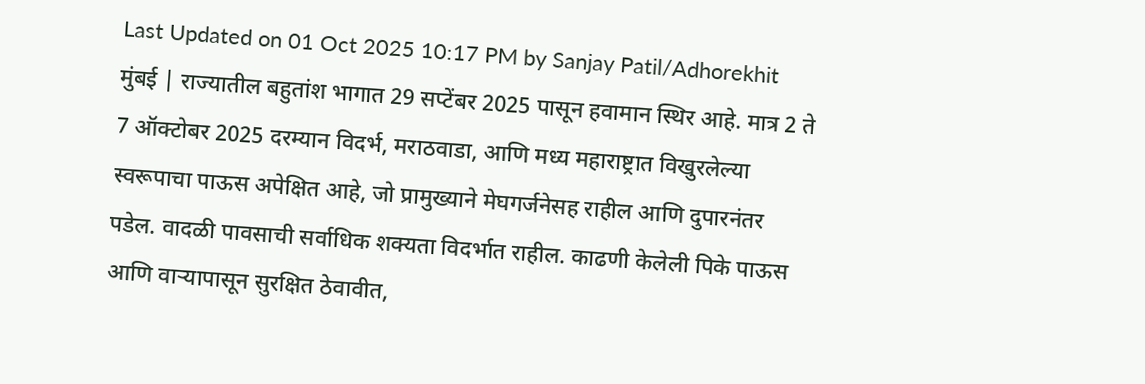Last Updated on 01 Oct 2025 10:17 PM by Sanjay Patil/Adhorekhit
मुंबई | राज्यातील बहुतांश भागात 29 सप्टेंबर 2025 पासून हवामान स्थिर आहे. मात्र 2 ते 7 ऑक्टोबर 2025 दरम्यान विदर्भ, मराठवाडा, आणि मध्य महाराष्ट्रात विखुरलेल्या स्वरूपाचा पाऊस अपेक्षित आहे, जो प्रामुख्याने मेघगर्जनेसह राहील आणि दुपारनंतर पडेल. वादळी पावसाची सर्वाधिक शक्यता विदर्भात राहील. काढणी केलेली पिके पाऊस आणि वाऱ्यापासून सुरक्षित ठेवावीत,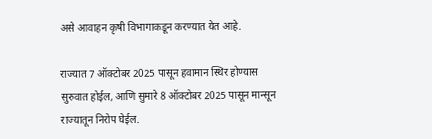असे आवाहन कृषी विभागाकडून करण्यात येत आहे.

राज्यात 7 ऑक्टोबर 2025 पासून हवामान स्थिर होण्यास सुरुवात होईल, आणि सुमारे 8 ऑक्टोबर 2025 पासून मान्सून राज्यातून निरोप घेईल.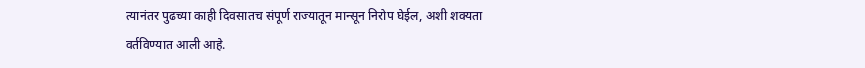त्यानंतर पुढच्या काही दिवसातच संपूर्ण राज्यातून मान्सून निरोप घेईल, अशी शक्यता वर्तविण्यात आली आहे.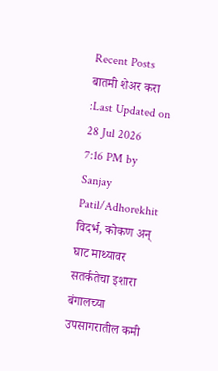Recent Posts
बातमी शेअर करा :Last Updated on 28 Jul 2026 7:16 PM by Sanjay Patil/Adhorekhit विदर्भ, कोकण अन् घाट माथ्यावर सतर्कतेचा इशारा बंगालच्या उपसागरातील कमी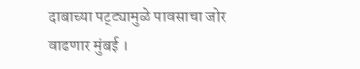दाबाच्या पट्ट्यामुळे पावसाचा जोर वाढणार मुंबई ।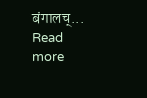बंगालच्... Read more